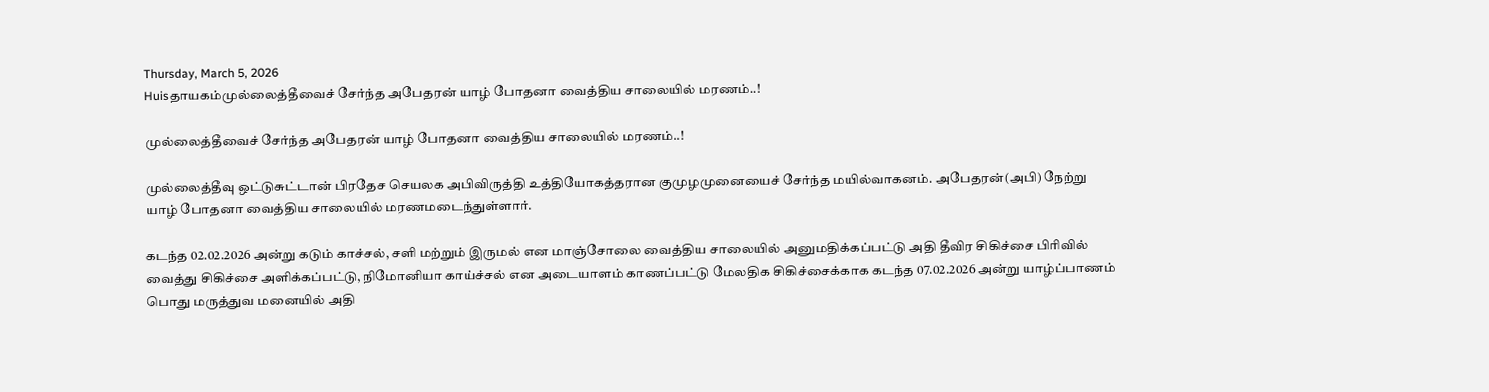Thursday, March 5, 2026
Huisதாயகம்முல்லைத்தீவைச் சேர்ந்த அபேதரன் யாழ் போதனா வைத்திய சாலையில் மரணம்..!

முல்லைத்தீவைச் சேர்ந்த அபேதரன் யாழ் போதனா வைத்திய சாலையில் மரணம்..!

முல்லைத்தீவு ஒட்டுசுட்டான் பிரதேச செயலக அபிவிருத்தி உத்தியோகத்தரான குமுழமுனையைச் சேர்ந்த மயில்வாகனம். அபேதரன்(அபி) நேற்று யாழ் போதனா வைத்திய சாலையில் மரணமடைந்துள்ளார்.

கடந்த 02.02.2026 அன்று கடும் காச்சல், சளி மற்றும் இருமல் என மாஞ்சோலை வைத்திய சாலையில் அனுமதிக்கப்பட்டு அதி தீவிர சிகிச்சை பிரிவில் வைத்து சிகிச்சை அளிக்கப்பட்டு, நிமோனியா காய்ச்சல் என அடையாளம் காணப்பட்டு மேலதிக சிகிச்சைக்காக கடந்த 07.02.2026 அன்று யாழ்ப்பாணம் பொது மருத்துவ மனையில் அதி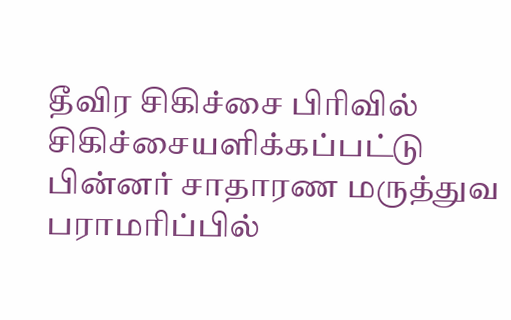தீவிர சிகிச்சை பிரிவில் சிகிச்சையளிக்கப்பட்டு பின்னர் சாதாரண மருத்துவ பராமரிப்பில்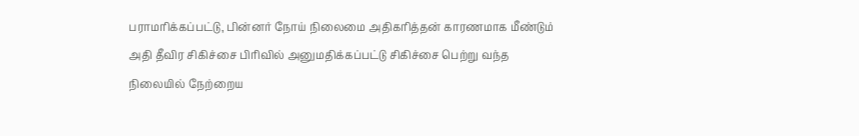பராமரிக்கப்பட்டு, பின்னர் நோய் நிலைமை அதிகரித்தன் காரணமாக மீண்டும் அதி தீவிர சிகிச்சை பிரிவில் அனுமதிக்கப்பட்டு சிகிச்சை பெற்று வந்த நிலையில் நேற்றைய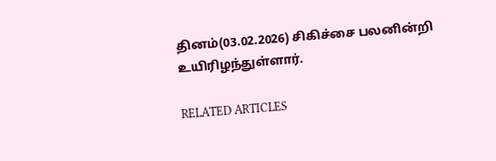தினம்(03.02.2026) சிகிச்சை பலனின்றி உயிரிழந்துள்ளார்.

RELATED ARTICLES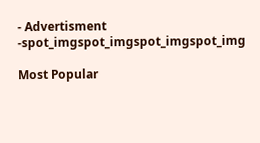- Advertisment -spot_imgspot_imgspot_imgspot_img

Most Popular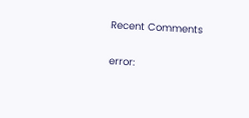Recent Comments

error: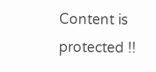Content is protected !!